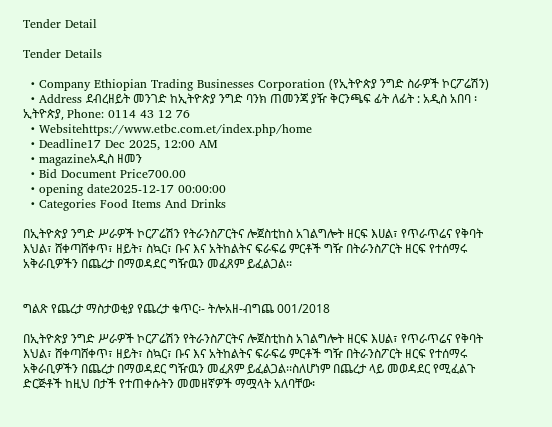Tender Detail

Tender Details

  • Company Ethiopian Trading Businesses Corporation (የኢትዮጵያ ንግድ ስራዎች ኮርፖሬሽን)
  • Address ደብረዘይት መንገድ ከኢትዮጵያ ንግድ ባንክ ጠመንጃ ያዥ ቅርንጫፍ ፊት ለፊት : አዲስ አበባ ፡ ኢትዮጵያ, Phone: 0114 43 12 76
  • Websitehttps://www.etbc.com.et/index.php/home
  • Deadline17 Dec 2025, 12:00 AM
  • magazineአዲስ ዘመን
  • Bid Document Price700.00
  • opening date2025-12-17 00:00:00
  • Categories Food Items And Drinks

በኢትዮጵያ ንግድ ሥራዎች ኮርፖሬሽን የትራንስፖርትና ሎጀስቲከስ አገልግሎት ዘርፍ እሀል፣ የጥራጥሬና የቅባት እህል፣ ሸቀጣሸቀጥ፣ ዘይት፣ ስኳር፣ ቡና እና አትከልትና ፍራፍሬ ምርቶች ግዥ በትራንስፖርት ዘርፍ የተሰማሩ አቅራቢዎችን በጨረታ በማወዳደር ግዥዉን መፈጸም ይፈልጋል፡፡


ግልጽ የጨረታ ማስታወቂያ የጨረታ ቁጥር፡- ትሎአዘ-ብግጨ 001/2018

በኢትዮጵያ ንግድ ሥራዎች ኮርፖሬሽን የትራንስፖርትና ሎጀስቲከስ አገልግሎት ዘርፍ እሀል፣ የጥራጥሬና የቅባት እህል፣ ሸቀጣሸቀጥ፣ ዘይት፣ ስኳር፣ ቡና እና አትከልትና ፍራፍሬ ምርቶች ግዥ በትራንስፖርት ዘርፍ የተሰማሩ አቅራቢዎችን በጨረታ በማወዳደር ግዥዉን መፈጸም ይፈልጋል፡፡ስለሆነም በጨረታ ላይ መወዳደር የሚፈልጉ ድርጅቶች ከዚህ በታች የተጠቀሱትን መመዘኛዎች ማሟላት አለባቸው፡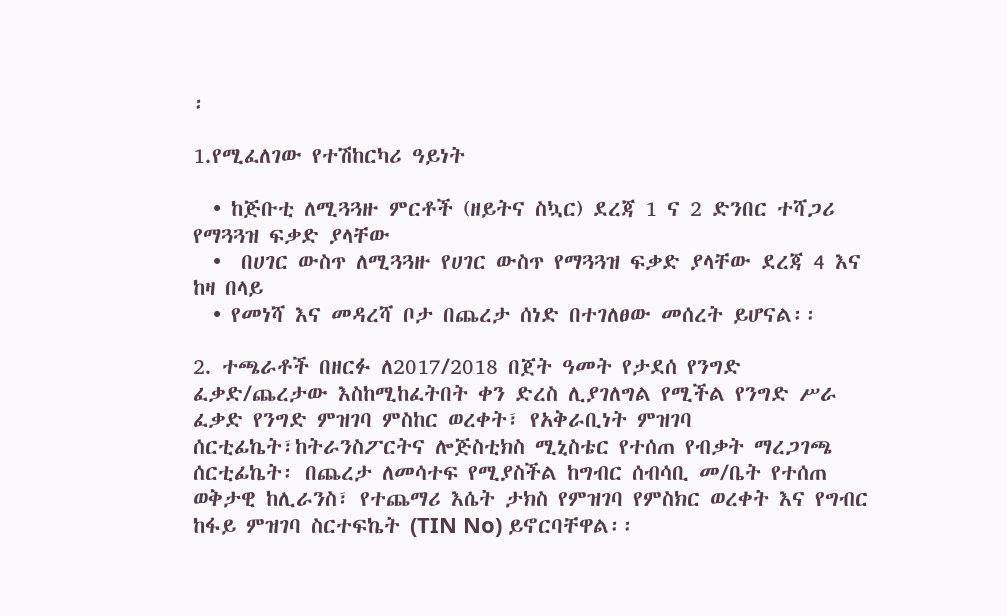፡

1.የሚፈለገው የተሽከርካሪ ዓይነት

  • ከጅቡቲ ለሚጓጓዙ ምርቶች (ዘይትና ስኳር) ደረጃ 1 ና 2 ድንበር ተሻጋሪ የማጓጓዝ ፍቃድ ያላቸው
  •  በሀገር ውስጥ ለሚጓጓዙ የሀገር ውስጥ የማጓጓዝ ፍቃድ ያላቸው ደረጃ 4 እና ከዛ በላይ
  • የመነሻ እና መዳረሻ ቦታ በጨረታ ሰነድ በተገለፀው መሰረት ይሆናል፡፡

2. ተጫራቶች በዘርፉ ለ2017/2018 በጀት ዓመት የታደሰ የንግድ ፈቃድ/ጨረታው እስከሚከፈትበት ቀን ድረስ ሊያገለግል የሚችል የንግድ ሥራ ፈቃድ የንግድ ምዝገባ ምስከር ወረቀት፣ የአቅራቢነት ምዝገባ ሰርቲፊኬት፣ከትራንስፖርትና ሎጅስቲክስ ሚኒስቴር የተሰጠ የብቃት ማረጋገጫ ሰርቲፊኬት፡ በጨረታ ለመሳተፍ የሚያስችል ከግብር ሰብሳቢ መ/ቤት የተሰጠ ወቅታዊ ከሊራንስ፣ የተጨማሪ እሴት ታክስ የምዝገባ የምስክር ወረቀት እና የግብር ከፋይ ምዝገባ ስርተፍኬት (TIN No) ይኖርባቸዋል፡፡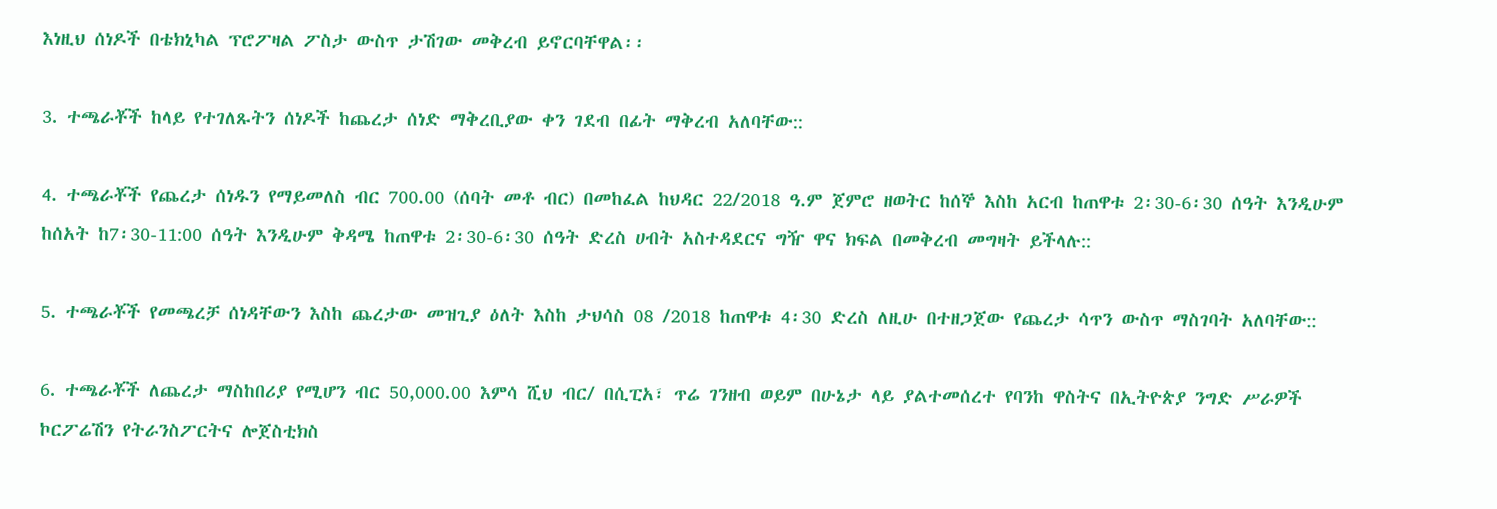እነዚህ ሰነዶች በቴክኒካል ፕሮፖዛል ፖስታ ውስጥ ታሽገው መቅረብ ይኖርባቸዋል፡፡

3. ተጫራቾች ከላይ የተገለጹትን ሰነዶች ከጨረታ ሰነድ ማቅረቢያው ቀን ገደብ በፊት ማቅረብ አለባቸው::

4. ተጫራቾች የጨረታ ሰነዱን የማይመለስ ብር 700.00 (ሰባት መቶ ብር) በመከፈል ከህዳር 22/2018 ዓ.ም ጀምሮ ዘወትር ከሰኞ እስከ አርብ ከጠዋቱ 2፡30-6፡30 ሰዓት እንዲሁም ከሰአት ከ7፡30-11:00 ሰዓት እንዲሁም ቅዳሜ ከጠዋቱ 2፡30-6፡30 ሰዓት ድረስ ሀብት አስተዳደርና ግዥ ዋና ክፍል በመቅረብ መግዛት ይችላሉ::

5. ተጫራቾች የመጫረቻ ሰነዳቸውን እስከ ጨረታው መዝጊያ ዕለት እስከ ታህሳስ 08 /2018 ከጠዋቱ 4፡30 ድረስ ለዚሁ በተዘጋጀው የጨረታ ሳጥን ውስጥ ማስገባት አለባቸው::

6. ተጫራቾች ለጨረታ ማስከበሪያ የሚሆን ብር 50,000.00 እምሳ ሺህ ብር/ በሲፒአ፣ ጥሬ ገንዘብ ወይም በሁኔታ ላይ ያልተመሰረተ የባንከ ዋስትና በኢትዮጵያ ንግድ ሥራዎች ኮርፖሬሽን የትራንስፖርትና ሎጀስቲክስ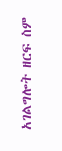አገልግሎት ዘርፍ ስም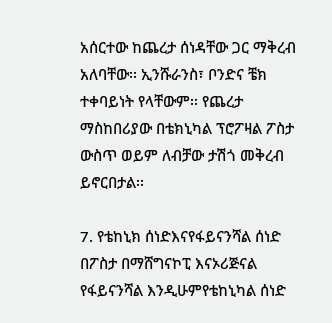አሰርተው ከጨረታ ሰነዳቸው ጋር ማቅረብ አለባቸው፡፡ ኢንሹራንስ፣ ቦንድና ቼክ ተቀባይነት የላቸውም፡፡ የጨረታ ማስከበሪያው በቴክኒካል ፕሮፖዛል ፖስታ ውስጥ ወይም ለብቻው ታሽጎ መቅረብ ይኖርበታል፡፡

7. የቴከኒክ ሰነድእናየፋይናንሻል ሰነድ በፖስታ በማሸግናኮፒ እናኦሪጅናል የፋይናንሻል እንዲሁምየቴከኒካል ሰነድ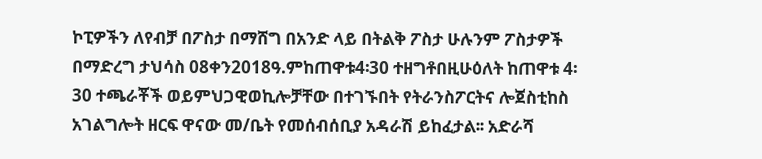ኮፒዎችን ለየብቻ በፖስታ በማሸግ በአንድ ላይ በትልቅ ፖስታ ሁሉንም ፖስታዎች በማድረግ ታህሳስ 08ቀን2018ዓ.ምከጠዋቱ4፡30 ተዘግቶበዚሁዕለት ከጠዋቱ 4፡30 ተጫራቾች ወይምህጋዊወኪሎቻቸው በተገኙበት የትራንስፖርትና ሎጀስቲከስ አገልግሎት ዘርፍ ዋናው መ/ቤት የመሰብሰቢያ አዳራሽ ይከፈታል፡፡ አድራሻ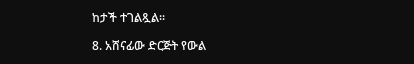ከታች ተገልጿል፡፡

8. አሸናፊው ድርጅት የውል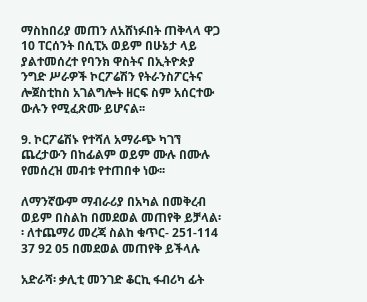ማስከበሪያ መጠን ለአሸነፉበት ጠቅላላ ዋጋ 10 ፐርሰንት በሲፒአ ወይም በሁኔታ ላይ ያልተመሰረተ የባንክ ዋስትና በኢትዮጵያ ንግድ ሥራዎች ኮርፖሬሽን የትራንስፖርትና ሎጀስቲከስ አገልግሎት ዘርፍ ስም አሰርተው ውሉን የሚፈጽሙ ይሆናል፡፡

9. ኮርፖሬሽኑ የተሻለ አማራጭ ካገኘ ጨረታውን በከፊልም ወይም ሙሉ በሙሉ የመሰረዝ መብቱ የተጠበቀ ነው፡፡

ለማንኛውም ማብራሪያ በአካል በመቅረብ ወይም በስልከ በመደወል መጠየቅ ይቻላል፡፡ ለተጨማሪ መረጃ ስልከ ቁጥር- 251-114 37 92 05 በመደወል መጠየቅ ይችላሉ

አድራሻ፡ ቃሊቲ መንገድ ቆርኪ ፋብሪካ ፊት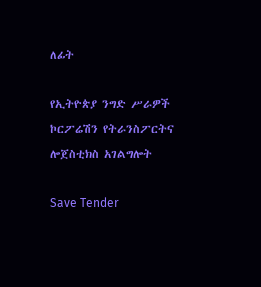ለፊት

የኢትዮጵያ ንግድ ሥራዎች ኮርፖሬሽን የትራንስፖርትና ሎጀስቲክስ አገልግሎት

Save Tender